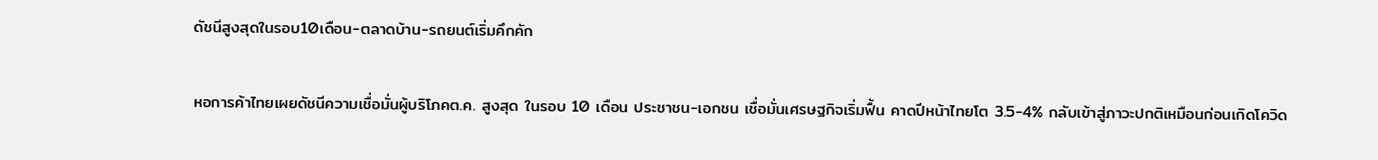ดัชนีสูงสุดในรอบ10เดือน-ตลาดบ้าน-รถยนต์เริ่มคึกคัก

หอการค้าไทยเผยดัชนีความเชื่อมั่นผู้บริโภคต.ค. สูงสุด ในรอบ 10 เดือน ประชาชน-เอกชน เชื่อมั่นเศรษฐกิจเริ่มฟื้น คาดปีหน้าไทยโต 3.5-4% กลับเข้าสู่ภาวะปกติเหมือนก่อนเกิดโควิด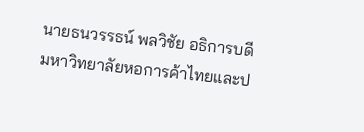นายธนวรรธน์ พลวิชัย อธิการบดีมหาวิทยาลัยหอการค้าไทยและป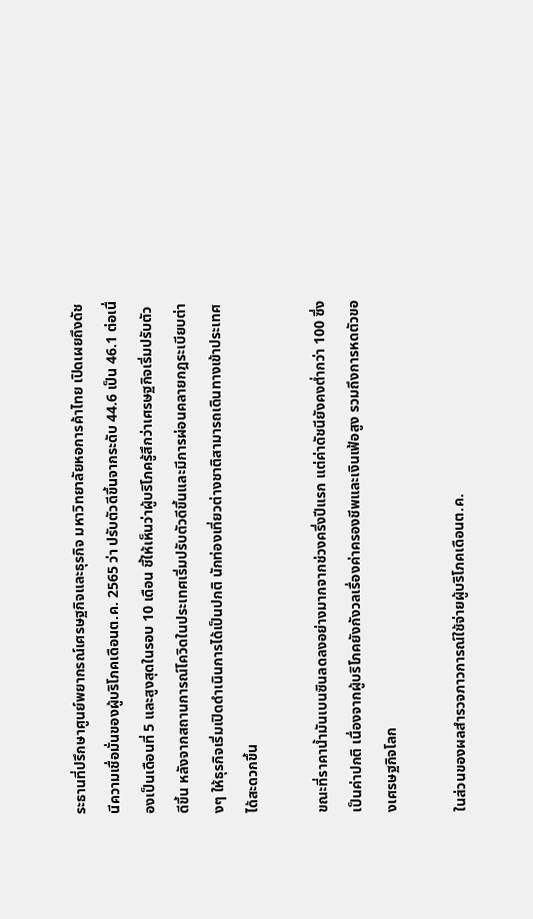ระธานที่ปรึกษาศูนย์พยากรณ์เศรษฐกิจและธุรกิจ มหาวิทยาลัยหอการค้าไทย เปิดเผยถึงดัชนีความเชื่อมั่นของผู้บริโภคเดือนต.ค. 2565 ว่า ปรับตัวดีขึ้นจากระดับ 44.6 เป็น 46.1 ต่อเนื่องเป็นเดือนที่ 5 และสูงสุดในรอบ 10 เดือน ชี้ให้เห็นว่าผู้บริโภครู้สึกว่าเศรษฐกิจเริ่มปรับตัวดีขึ้น หลังจากสถานการณ์โควิดในประเทศเริ่มปรับตัวดีขึ้นและมีการผ่อนคลายกฎระเบียบต่างๆ ให้ธุรกิจเริ่มเปิดดำเนินการได้เป็นปกติ นักท่องเที่ยวต่างชาติสามารถเดินทางเข้าประเทศได้สะดวกขึ้น

ขณะที่ราคาน้ำมันเบนซินลดลงอย่างมากจากช่วงครึ่งปีแรก แต่ค่าดัชนียังคงต่ำกว่า 100 ซึ่งเป็นค่าปกติ เนื่องจากผู้บริโภคยังกังวลเรื่องค่าครองชีพและเงินเฟ้อสูง รวมถึงการหดตัวของเศรษฐกิจโลก

ในส่วนของผลสำรวจภาวการณ์ใช้จ่ายผู้บริโภคเดือนต.ค.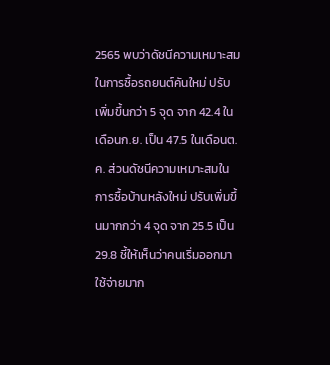2565 พบว่าดัชนีความเหมาะสมในการซื้อรถยนต์คันใหม่ ปรับเพิ่มขึ้นกว่า 5 จุด จาก 42.4 ในเดือนก.ย. เป็น 47.5 ในเดือนต.ค. ส่วนดัชนีความเหมาะสมในการซื้อบ้านหลังใหม่ ปรับเพิ่มขึ้นมากกว่า 4 จุด จาก 25.5 เป็น 29.8 ชี้ให้เห็นว่าคนเริ่มออกมาใช้จ่ายมาก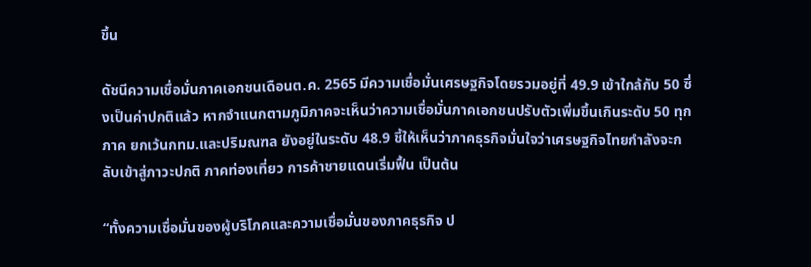ขึ้น

ดัชนีความเชื่อมั่นภาคเอกชนเดือนต.ค. 2565 มีความเชื่อมั่นเศรษฐกิจโดยรวมอยู่ที่ 49.9 เข้าใกล้กับ 50 ซึ่งเป็นค่าปกติแล้ว หากจำแนกตามภูมิภาคจะเห็นว่าความเชื่อมั่นภาคเอกชนปรับตัวเพิ่มขึ้นเกินระดับ 50 ทุกภาค ยกเว้นกทม.และปริมณฑล ยังอยู่ในระดับ 48.9 ชี้ให้เห็นว่าภาคธุรกิจมั่นใจว่าเศรษฐกิจไทยกำลังจะกลับเข้าสู่ภาวะปกติ ภาคท่องเที่ยว การค้าชายแดนเริ่มฟื้น เป็นต้น

“ทั้งความเชื่อมั่นของผู้บริโภคและความเชื่อมั่นของภาคธุรกิจ ป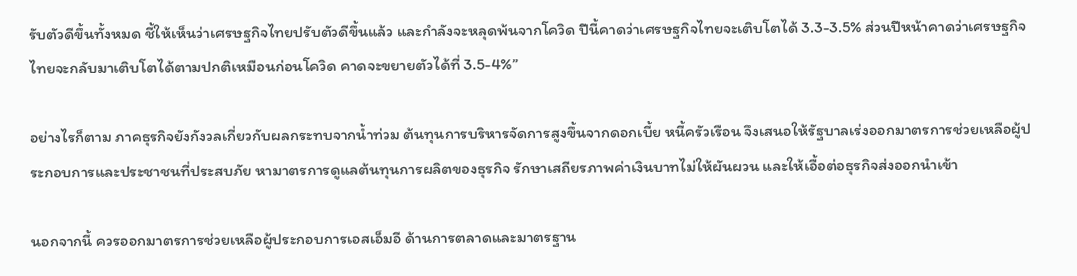รับตัวดีขึ้นทั้งหมด ชี้ให้เห็นว่าเศรษฐกิจไทยปรับตัวดีขึ้นแล้ว และกำลังจะหลุดพ้นจากโควิด ปีนี้คาดว่าเศรษฐกิจไทยจะเติบโตได้ 3.3-3.5% ส่วนปีหน้าคาดว่าเศรษฐกิจไทยจะกลับมาเติบโตได้ตามปกติเหมือนก่อนโควิด คาดจะขยายตัวได้ที่ 3.5-4%”

อย่างไรก็ตาม ภาคธุรกิจยังกังวลเกี่ยวกับผลกระทบจากน้ำท่วม ต้นทุนการบริหารจัดการสูงขึ้นจากดอกเบี้ย หนี้ครัวเรือน จึงเสนอให้รัฐบาลเร่งออกมาตรการช่วยเหลือผู้ประกอบการและประชาชนที่ประสบภัย หามาตรการดูแลต้นทุนการผลิตของธุรกิจ รักษาเสถียรภาพค่าเงินบาทไม่ให้ผันผวน และให้เอื้อต่อธุรกิจส่งออกนำเข้า

นอกจากนี้ ควรออกมาตรการช่วยเหลือผู้ประกอบการเอสเอ็มอี ด้านการตลาดและมาตรฐาน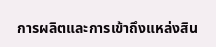การผลิตและการเข้าถึงแหล่งสิน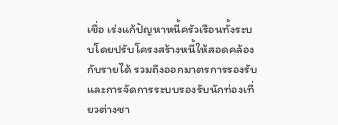เชื่อ เร่งแก้ปัญหาหนี้ครัวเรือนทั้งระบบโดยปรับโครงสร้างหนี้ให้สอดคล้องกับรายได้ รวมถึงออกมาตรการรองรับและการจัดการระบบรองรับนักท่องเที่ยวต่างชา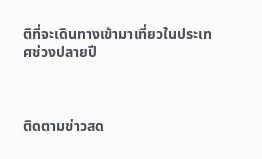ติที่จะเดินทางเข้ามาเที่ยวในประเทศช่วงปลายปี



ติดตามข่าวสด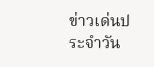ข่าวเด่นประจำวัน